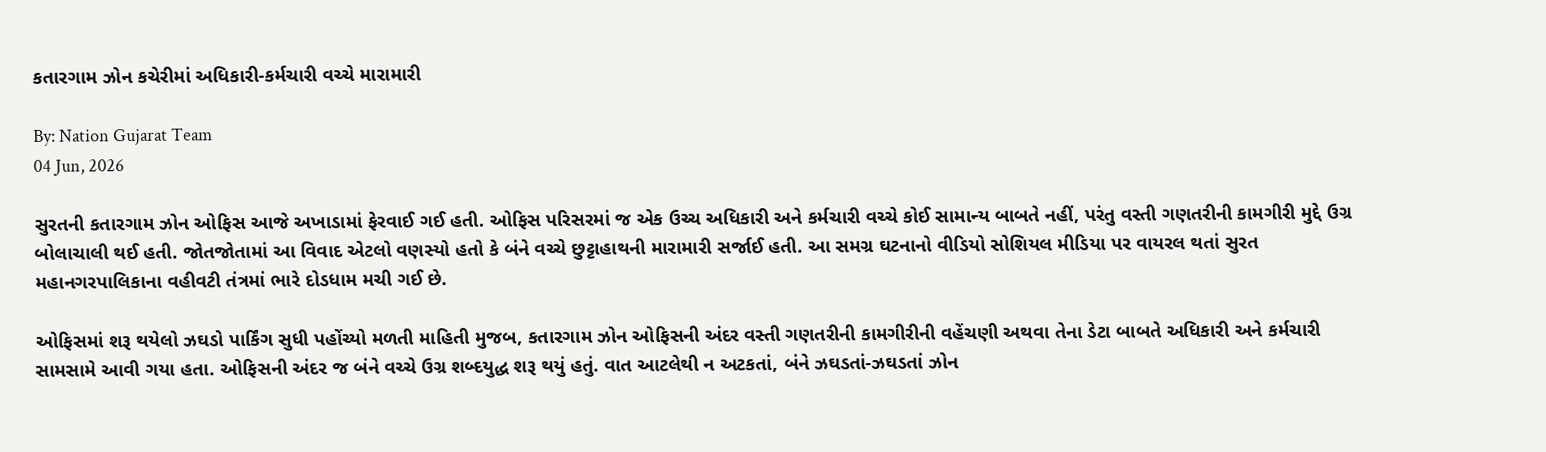કતારગામ ઝોન કચેરીમાં અધિકારી-કર્મચારી વચ્ચે મારામારી

By: Nation Gujarat Team
04 Jun, 2026

સુરતની કતારગામ ઝોન ઓફિસ આજે અખાડામાં ફેરવાઈ ગઈ હતી. ઓફિસ પરિસરમાં જ એક ઉચ્ચ અધિકારી અને કર્મચારી વચ્ચે કોઈ સામાન્ય બાબતે નહીં, પરંતુ વસ્તી ગણતરીની કામગીરી મુદ્દે ઉગ્ર બોલાચાલી થઈ હતી. જોતજોતામાં આ વિવાદ એટલો વણસ્યો હતો કે બંને વચ્ચે છુટ્ટાહાથની મારામારી સર્જાઈ હતી. આ સમગ્ર ઘટનાનો વીડિયો સોશિયલ મીડિયા પર વાયરલ થતાં સુરત મહાનગરપાલિકાના વહીવટી તંત્રમાં ભારે દોડધામ મચી ગઈ છે.

ઓફિસમાં શરૂ થયેલો ઝઘડો પાર્કિંગ સુધી પહોંચ્યો મળતી માહિતી મુજબ, કતારગામ ઝોન ઓફિસની અંદર વસ્તી ગણતરીની કામગીરીની વહેંચણી અથવા તેના ડેટા બાબતે અધિકારી અને કર્મચારી સામસામે આવી ગયા હતા. ઓફિસની અંદર જ બંને વચ્ચે ઉગ્ર શબ્દયુદ્ધ શરૂ થયું હતું. વાત આટલેથી ન અટકતાં, બંને ઝઘડતાં-ઝઘડતાં ઝોન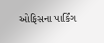ઓફિસના પાર્કિંગ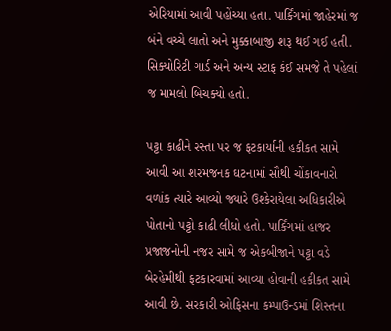એરિયામાં આવી પહોંચ્યા હતા. પાર્કિંગમાં જાહેરમાં જ બંને વચ્ચે લાતો અને મુક્કાબાજી શરૂ થઈ ગઈ હતી. સિક્યોરિટી ગાર્ડ અને અન્ય સ્ટાફ કંઈ સમજે તે પહેલાં જ મામલો બિચક્યો હતો.

પટ્ટા કાઢીને રસ્તા પર જ ફટકાર્યાની હકીકત સામે આવી આ શરમજનક ઘટનામાં સૌથી ચોંકાવનારો વળાંક ત્યારે આવ્યો જ્યારે ઉશ્કેરાયેલા અધિકારીએ પોતાનો પટ્ટો કાઢી લીધો હતો. પાર્કિંગમાં હાજર પ્રજાજનોની નજર સામે જ એકબીજાને પટ્ટા વડે બેરહેમીથી ફટકારવામાં આવ્યા હોવાની હકીકત સામે આવી છે. સરકારી ઓફિસના કમ્પાઉન્ડમાં શિસ્તના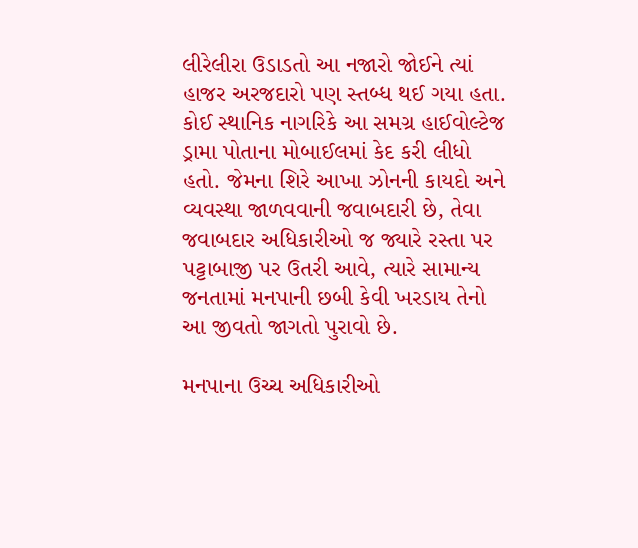લીરેલીરા ઉડાડતો આ નજારો જોઈને ત્યાં હાજર અરજદારો પણ સ્તબ્ધ થઈ ગયા હતા. કોઈ સ્થાનિક નાગરિકે આ સમગ્ર હાઈવોલ્ટેજ ડ્રામા પોતાના મોબાઈલમાં કેદ કરી લીધો હતો. જેમના શિરે આખા ઝોનની કાયદો અને વ્યવસ્થા જાળવવાની જવાબદારી છે, તેવા જવાબદાર અધિકારીઓ જ જ્યારે રસ્તા પર પટ્ટાબાજી પર ઉતરી આવે, ત્યારે સામાન્ય જનતામાં મનપાની છબી કેવી ખરડાય તેનો આ જીવતો જાગતો પુરાવો છે.

મનપાના ઉચ્ચ અધિકારીઓ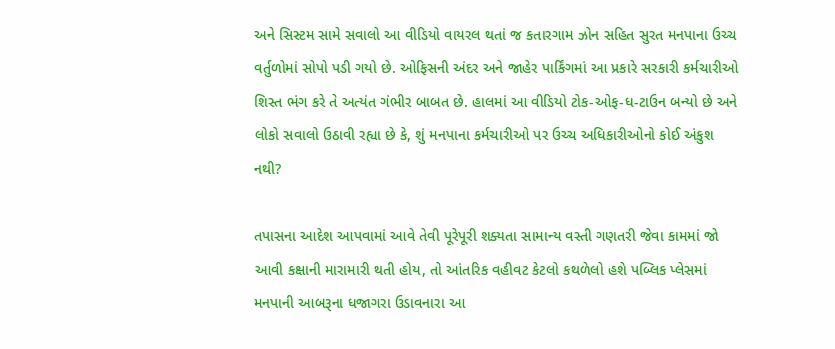અને સિસ્ટમ સામે સવાલો આ વીડિયો વાયરલ થતાં જ કતારગામ ઝોન સહિત સુરત મનપાના ઉચ્ચ વર્તુળોમાં સોપો પડી ગયો છે. ઓફિસની અંદર અને જાહેર પાર્કિંગમાં આ પ્રકારે સરકારી કર્મચારીઓ શિસ્ત ભંગ કરે તે અત્યંત ગંભીર બાબત છે. હાલમાં આ વીડિયો ટોક-ઓફ-ધ-ટાઉન બન્યો છે અને લોકો સવાલો ઉઠાવી રહ્યા છે કે, શું મનપાના કર્મચારીઓ પર ઉચ્ચ અધિકારીઓનો કોઈ અંકુશ નથી?

તપાસના આદેશ આપવામાં આવે તેવી પૂરેપૂરી શક્યતા સામાન્ય વસ્તી ગણતરી જેવા કામમાં જો આવી કક્ષાની મારામારી થતી હોય, તો આંતરિક વહીવટ કેટલો કથળેલો હશે પબ્લિક પ્લેસમાં મનપાની આબરૂના ધજાગરા ઉડાવનારા આ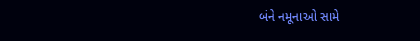બંને નમૂનાઓ સામે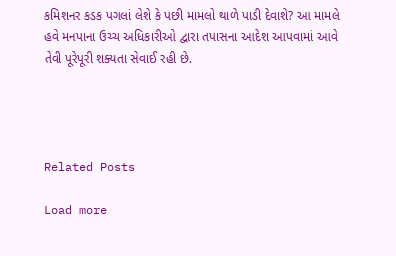કમિશનર કડક પગલાં લેશે કે પછી મામલો થાળે પાડી દેવાશે? આ મામલે હવે મનપાના ઉચ્ચ અધિકારીઓ દ્વારા તપાસના આદેશ આપવામાં આવે તેવી પૂરેપૂરી શક્યતા સેવાઈ રહી છે.




Related Posts

Load more